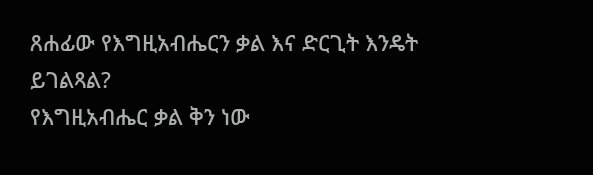ጸሐፊው የእግዚአብሔርን ቃል እና ድርጊት እንዴት ይገልጻል?
የእግዚአብሔር ቃል ቅን ነው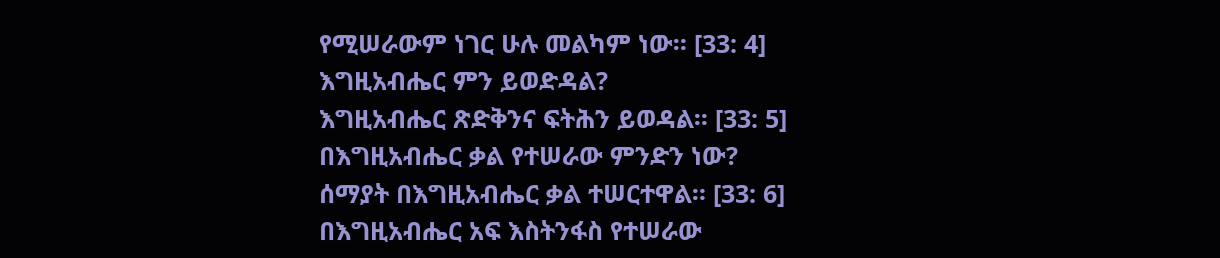የሚሠራውም ነገር ሁሉ መልካም ነው። [33: 4]
እግዚአብሔር ምን ይወድዳል?
እግዚአብሔር ጽድቅንና ፍትሕን ይወዳል። [33: 5]
በእግዚአብሔር ቃል የተሠራው ምንድን ነው?
ሰማያት በእግዚአብሔር ቃል ተሠርተዋል። [33: 6]
በእግዚአብሔር አፍ እስትንፋስ የተሠራው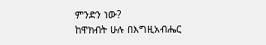ምንድን ነው?
ከዋክብት ሁሉ በእግዚአብሔር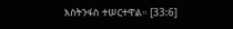እስትንፋስ ተሠርተዋል። [33:6]